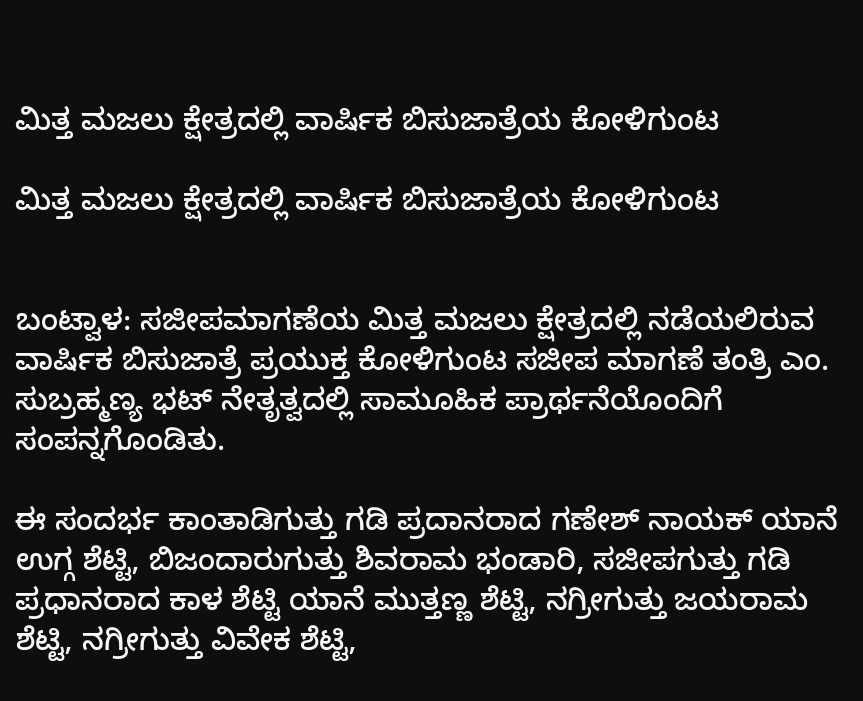ಮಿತ್ತ ಮಜಲು ಕ್ಷೇತ್ರದಲ್ಲಿ ವಾರ್ಷಿಕ ಬಿಸುಜಾತ್ರೆಯ ಕೋಳಿಗುಂಟ

ಮಿತ್ತ ಮಜಲು ಕ್ಷೇತ್ರದಲ್ಲಿ ವಾರ್ಷಿಕ ಬಿಸುಜಾತ್ರೆಯ ಕೋಳಿಗುಂಟ


ಬಂಟ್ವಾಳ: ಸಜೀಪಮಾಗಣೆಯ ಮಿತ್ತ ಮಜಲು ಕ್ಷೇತ್ರದಲ್ಲಿ ನಡೆಯಲಿರುವ ವಾರ್ಷಿಕ ಬಿಸುಜಾತ್ರೆ ಪ್ರಯುಕ್ತ ಕೋಳಿಗುಂಟ ಸಜೀಪ ಮಾಗಣೆ ತಂತ್ರಿ ಎಂ. ಸುಬ್ರಹ್ಮಣ್ಯ ಭಟ್ ನೇತೃತ್ವದಲ್ಲಿ ಸಾಮೂಹಿಕ ಪ್ರಾರ್ಥನೆಯೊಂದಿಗೆ ಸಂಪನ್ನಗೊಂಡಿತು.

ಈ ಸಂದರ್ಭ ಕಾಂತಾಡಿಗುತ್ತು ಗಡಿ ಪ್ರದಾನರಾದ ಗಣೇಶ್ ನಾಯಕ್ ಯಾನೆ ಉಗ್ಗ ಶೆಟ್ಟಿ, ಬಿಜಂದಾರುಗುತ್ತು ಶಿವರಾಮ ಭಂಡಾರಿ, ಸಜೀಪಗುತ್ತು ಗಡಿ ಪ್ರಧಾನರಾದ ಕಾಳ ಶೆಟ್ಟಿ ಯಾನೆ ಮುತ್ತಣ್ಣ ಶೆಟ್ಟಿ, ನಗ್ರೀಗುತ್ತು ಜಯರಾಮ ಶೆಟ್ಟಿ, ನಗ್ರೀಗುತ್ತು ವಿವೇಕ ಶೆಟ್ಟಿ,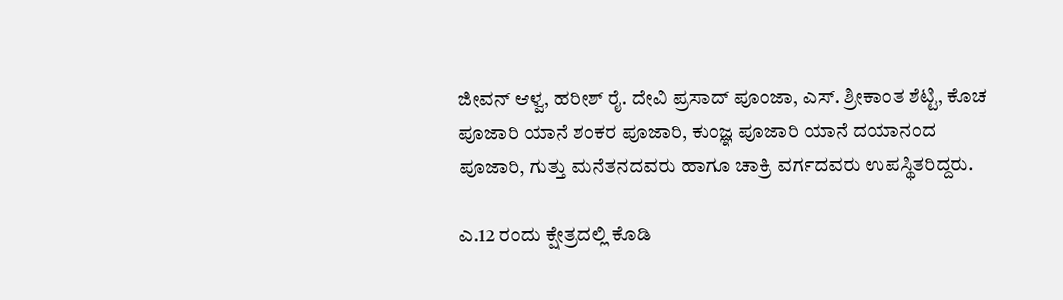ಜೀವನ್ ಆಳ್ವ, ಹರೀಶ್ ರೈ. ದೇವಿ ಪ್ರಸಾದ್ ಪೂಂಜಾ, ಎಸ್. ಶ್ರೀಕಾಂತ ಶೆಟ್ಟಿ, ಕೊಚ ಪೂಜಾರಿ ಯಾನೆ ಶಂಕರ ಪೂಜಾರಿ, ಕುಂಜ್ಞ ಪೂಜಾರಿ ಯಾನೆ ದಯಾನಂದ ಪೂಜಾರಿ, ಗುತ್ತು ಮನೆತನದವರು ಹಾಗೂ ಚಾಕ್ರಿ ವರ್ಗದವರು ಉಪಸ್ಥಿತರಿದ್ದರು.

ಎ.12 ರಂದು ಕ್ಷೇತ್ರದಲ್ಲಿ ಕೊಡಿ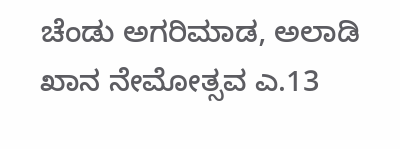ಚೆಂಡು ಅಗರಿಮಾಡ, ಅಲಾಡಿ ಖಾನ ನೇಮೋತ್ಸವ ಎ.13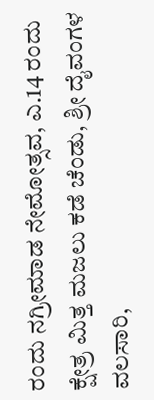ರಂದು ನಗ್ರೀಮಾಡ ನೇಮೋತ್ಸವ, ಎ.14 ರಂದು ಕ್ಷೇತ್ರ ಮಿತ್ತ ಮಜಲು ಕಡೆ ಚೆಂಡು, ಶ್ರೀ ದೈವಂಗಳ ವಲಸಾರಿ,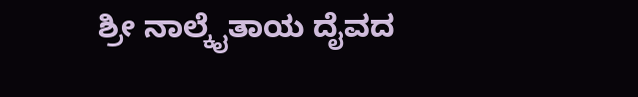ಶ್ರೀ ನಾಲ್ಕೈತಾಯ ದೈವದ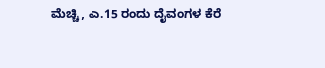ಮೆಚ್ಚಿ, ಎ.15 ರಂದು ದೈವಂಗಳ ಕೆರೆ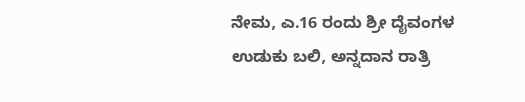ನೇಮ, ಎ.16 ರಂದು ಶ್ರೀ ದೈವಂಗಳ ಉಡುಕು ಬಲಿ, ಅನ್ನದಾನ ರಾತ್ರಿ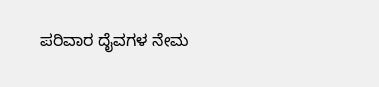ಪರಿವಾರ ದೈವಗಳ ನೇಮ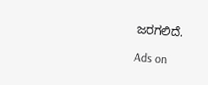ಜರಗಲಿದೆ.

Ads on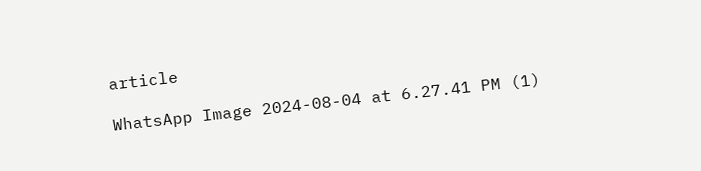article

WhatsApp Image 2024-08-04 at 6.27.41 PM (1)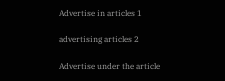Advertise in articles 1

advertising articles 2

Advertise under the article